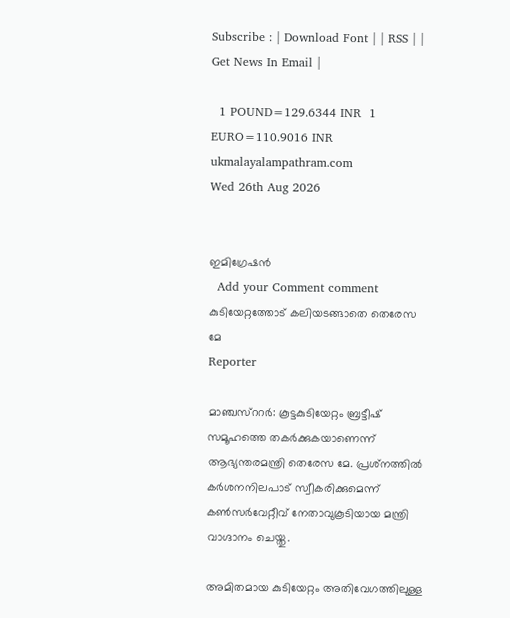Subscribe : | Download Font | | RSS | | Get News In Email |

  1 POUND=129.6344 INR  1 EURO=110.9016 INR
ukmalayalampathram.com
Wed 26th Aug 2026


ഇമിഗ്രേഷന്‍
  Add your Comment comment
കുടിയേറ്റത്തോട് കലിയടങ്ങാതെ തെരേസ മേ
Reporter

മാഞ്ചസ്‌ററര്‍: കൂട്ടകുടിയേറ്റം ബ്രട്ടീഷ് സമൂഹത്തെ തകര്‍ക്കുകയാണെന്ന് ആഭ്യന്തരമന്ത്രി തെരേസ മേ. പ്രശ്‌നത്തില്‍ കര്‍ശനനിലപാട് സ്വീകരിക്കുമെന്ന് കണ്‍സര്‍വേറ്റീവ് നേതാവുകൂടിയായ മന്ത്രി വാഗ്ദാനം ചെയ്തു.

അമിതമായ കുടിയേറ്റം അതിവേഗത്തിലുള്ള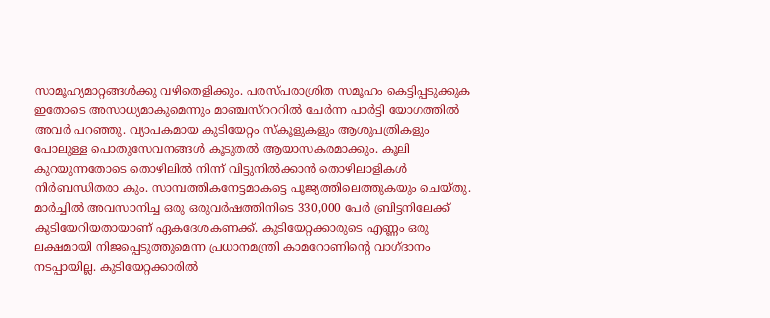സാമൂഹ്യമാറ്റങ്ങള്‍ക്കു വഴിതെളിക്കും. പരസ്പരാശ്രിത സമൂഹം കെട്ടിപ്പടുക്കുക ഇതോടെ അസാധ്യമാകുമെന്നും മാഞ്ചസ്‌റററില്‍ ചേര്‍ന്ന പാര്‍ട്ടി യോഗത്തില്‍ അവര്‍ പറഞ്ഞു. വ്യാപകമായ കുടിയേറ്റം സ്‌കൂളുകളും ആശുപത്രികളും പോലുള്ള പൊതുസേവനങ്ങള്‍ കൂടുതല്‍ ആയാസകരമാക്കും. കൂലി കുറയുന്നതോടെ തൊഴിലില്‍ നിന്ന് വിട്ടുനില്‍ക്കാന്‍ തൊഴിലാളികള്‍ നിര്‍ബന്ധിതരാ കും. സാമ്പത്തികനേട്ടമാകട്ടെ പൂജ്യത്തിലെത്തുകയും ചെയ്തു. മാര്‍ച്ചില്‍ അവസാനിച്ച ഒരു ഒരുവര്‍ഷത്തിനിടെ 330,000 പേര്‍ ബ്രിട്ടനിലേക്ക് കുടിയേറിയതായാണ് ഏകദേശകണക്ക്. കുടിയേറ്റക്കാരുടെ എണ്ണം ഒരു ലക്ഷമായി നിജപ്പെടുത്തുമെന്ന പ്രധാനമന്ത്രി കാമറോണിന്റെ വാഗ്ദാനം നടപ്പായില്ല. കുടിയേറ്റക്കാരില്‍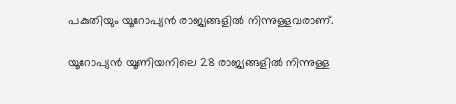പകുതിയും യൂറോപ്യന്‍ രാജ്യങ്ങളില്‍ നിന്നുള്ളവരാണ്.

യൂറോപ്യന്‍ യൂണിയനിലെ 28 രാജ്യങ്ങളില്‍ നിന്നുള്ള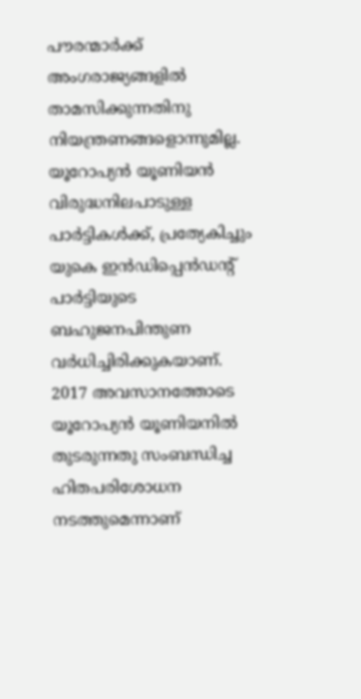പൗരന്മാര്‍ക്ക് അംഗരാജ്യങ്ങളില്‍ താമസിക്കുന്നതിനു നിയന്ത്രണങ്ങളൊന്നുമില്ല. യൂറോപ്യന്‍ യൂണിയന്‍ വിരുദ്ധനിലപാടുള്ള പാര്‍ട്ടികള്‍ക്ക്, പ്രത്യേകിച്ചും യുകെ ഇന്‍ഡിപ്പെന്‍ഡന്റ് പാര്‍ട്ടിയുടെ ബഹുജനപിന്തുണ വര്‍ധിച്ചിരിക്കുകയാണ്. 2017 അവസാനത്തോടെ യൂറോപ്യന്‍ യൂണിയനില്‍ തുടരുന്നതു സംബന്ധിച്ച ഹിതപരിശോധന നടത്തുമെന്നാണ്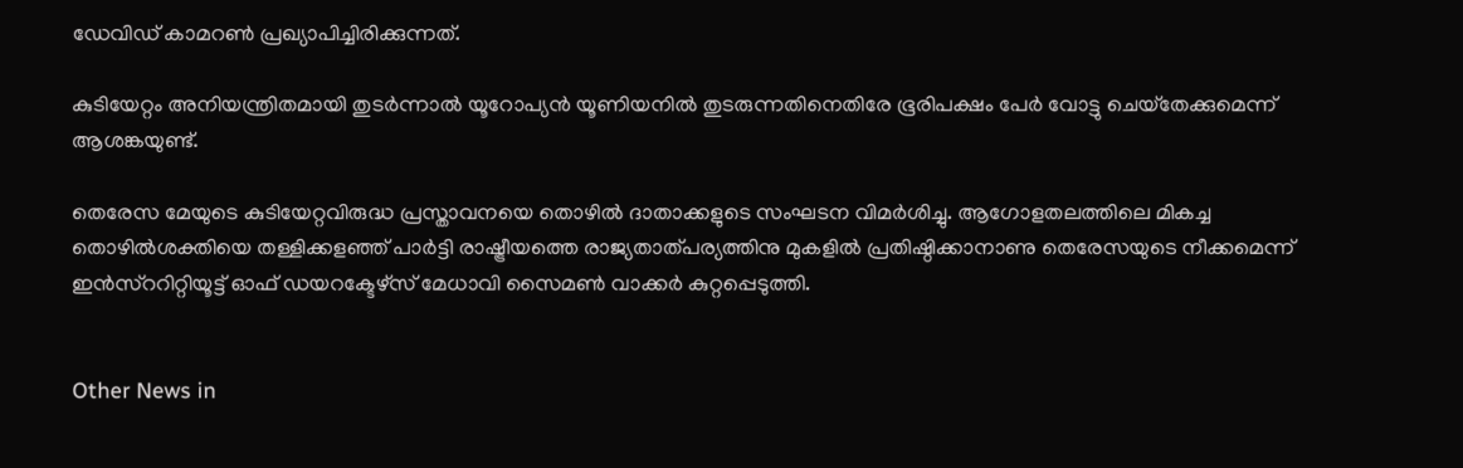ഡേവിഡ് കാമറണ്‍ പ്രഖ്യാപിച്ചിരിക്കുന്നത്.

കുടിയേറ്റം അനിയന്ത്രിതമായി തുടര്‍ന്നാല്‍ യൂറോപ്യന്‍ യൂണിയനില്‍ തുടരുന്നതിനെതിരേ ഭൂരിപക്ഷം പേര്‍ വോട്ടു ചെയ്‌തേക്കുമെന്ന് ആശങ്കയുണ്ട്.

തെരേസ മേയുടെ കുടിയേറ്റവിരുദ്ധ പ്രസ്താവനയെ തൊഴില്‍ ദാതാക്കളുടെ സംഘടന വിമര്‍ശിച്ചു. ആഗോളതലത്തിലെ മികച്ച തൊഴില്‍ശക്തിയെ തള്ളിക്കളഞ്ഞ് പാര്‍ട്ടി രാഷ്ട്രീയത്തെ രാജ്യതാത്പര്യത്തിനു മുകളില്‍ പ്രതിഷ്ഠിക്കാനാണു തെരേസയുടെ നീക്കമെന്ന് ഇന്‍സ്‌ററിറ്റിയൂട്ട് ഓഫ് ഡയറക്ടേഴ്‌സ് മേധാവി സൈമണ്‍ വാക്കര്‍ കുറ്റപ്പെടുത്തി.


Other News in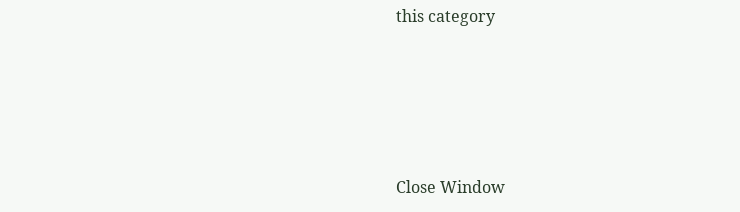this category








Close Window